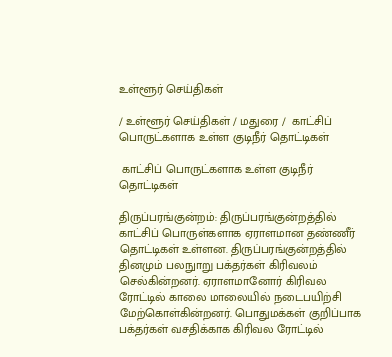உள்ளூர் செய்திகள்

/ உள்ளூர் செய்திகள் / மதுரை /  காட்சிப் பொருட்களாக உள்ள குடிநீர் தொட்டிகள்

 காட்சிப் பொருட்களாக உள்ள குடிநீர் தொட்டிகள்

திருப்பரங்குன்றம்: திருப்பரங்குன்றத்தில் காட்சிப் பொருள்களாக ஏராளமான தண்ணீர் தொட்டிகள் உள்ளன. திருப்பரங்குன்றத்தில் தினமும் பலநுாறு பக்தர்கள் கிரிவலம் செல்கின்றனர். ஏராளமானோர் கிரிவல ரோட்டில் காலை மாலையில் நடைபயிற்சி மேற்கொள்கின்றனர். பொதுமக்கள் குறிப்பாக பக்தர்கள் வசதிக்காக கிரிவல ரோட்டில்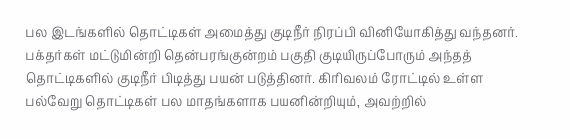பல இடங்களில் தொட்டிகள் அமைத்து குடிநீர் நிரப்பி வினியோகித்து வந்தனர். பக்தர்கள் மட்டுமின்றி தென்பரங்குன்றம் பகுதி குடியிருப்போரும் அந்தத் தொட்டிகளில் குடிநீர் பிடித்து பயன் படுத்தினர். கிரிவலம் ரோட்டில் உள்ள பல்வேறு தொட்டிகள் பல மாதங்களாக பயனின்றியும், அவற்றில்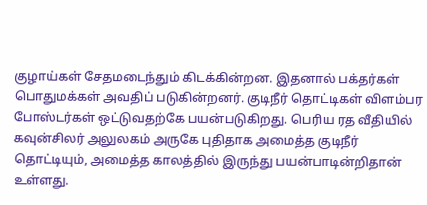குழாய்கள் சேதமடைந்தும் கிடக்கின்றன. இதனால் பக்தர்கள் பொதுமக்கள் அவதிப் படுகின்றனர். குடிநீர் தொட்டிகள் விளம்பர போஸ்டர்கள் ஒட்டுவதற்கே பயன்படுகிறது. பெரிய ரத வீதியில் கவுன்சிலர் அலுலகம் அருகே புதிதாக அமைத்த குடிநீர் தொட்டியும், அமைத்த காலத்தில் இருந்து பயன்பாடின்றிதான் உள்ளது.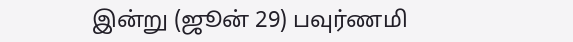இன்று (ஜூன் 29) பவுர்ணமி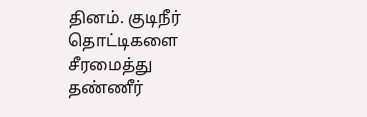தினம். குடிநீர் தொட்டிகளை சீரமைத்து தண்ணீர்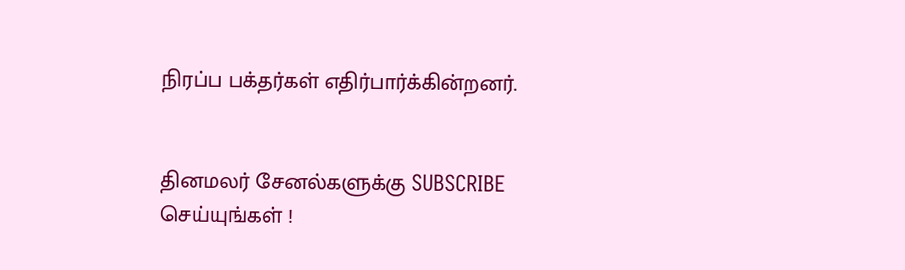நிரப்ப பக்தர்கள் எதிர்பார்க்கின்றனர்.


தினமலர் சேனல்களுக்கு SUBSCRIBE செய்யுங்கள் !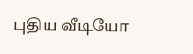புதிய வீடியோ